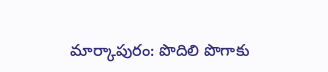మార్కాపురం: పొదిలి పొగాకు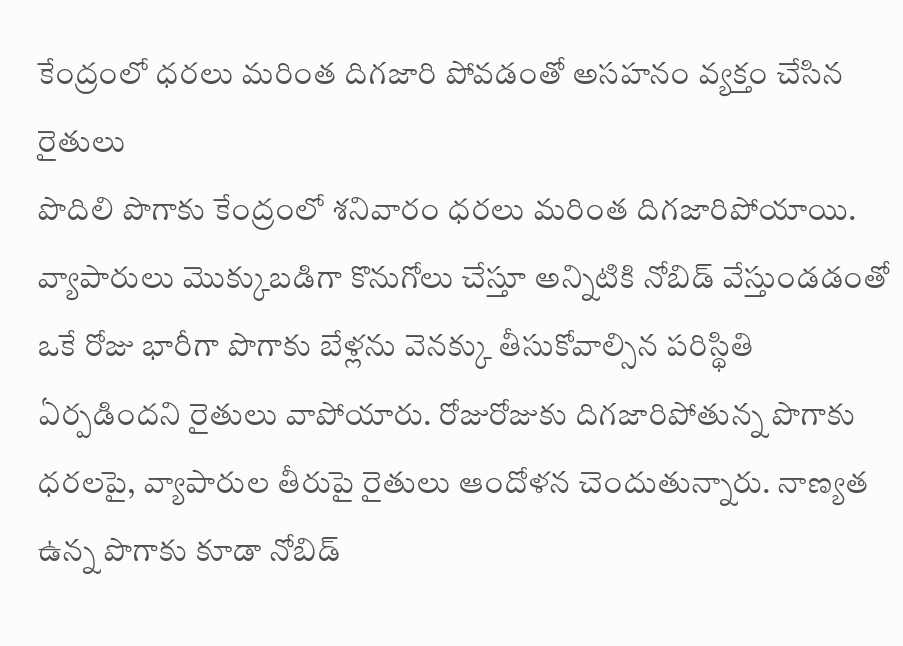కేంద్రంలో ధరలు మరింత దిగజారి పోవడంతో అసహనం వ్యక్తం చేసిన రైతులు
పొదిలి పొగాకు కేంద్రంలో శనివారం ధరలు మరింత దిగజారిపోయాయి. వ్యాపారులు మొక్కుబడిగా కొనుగోలు చేస్తూ అన్నిటికి నోబిడ్ వేస్తుండడంతో ఒకే రోజు భారీగా పొగాకు బేళ్లను వెనక్కు తీసుకోవాల్సిన పరిస్థితి ఏర్పడిందని రైతులు వాపోయారు. రోజురోజుకు దిగజారిపోతున్న పొగాకు ధరలపై, వ్యాపారుల తీరుపై రైతులు ఆందోళన చెందుతున్నారు. నాణ్యత ఉన్న పొగాకు కూడా నోబిడ్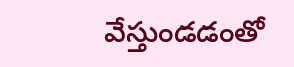వేస్తుండడంతో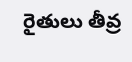రైతులు తీవ్ర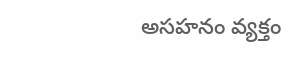అసహనం వ్యక్తం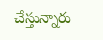చేస్తున్నారు